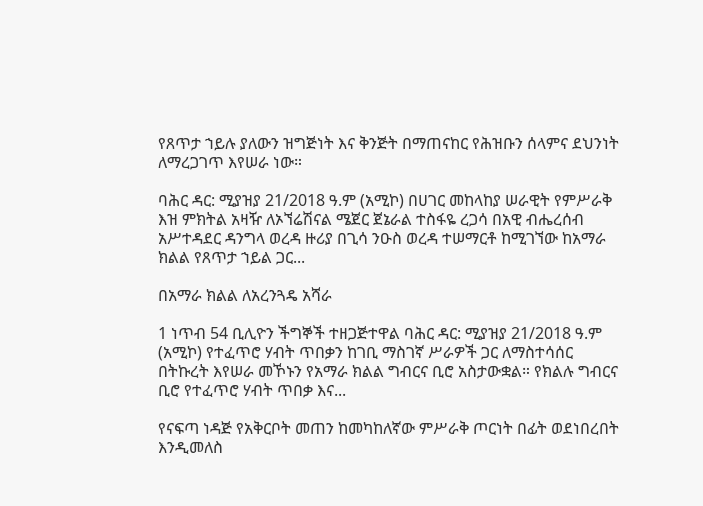የጸጥታ ኀይሉ ያለውን ዝግጅነት እና ቅንጅት በማጠናከር የሕዝቡን ሰላምና ደህንነት ለማረጋገጥ እየሠራ ነው።

ባሕር ዳር: ሚያዝያ 21/2018 ዓ.ም (አሚኮ) በሀገር መከላከያ ሠራዊት የምሥራቅ እዝ ምክትል አዛዥ ለኦኘሬሽናል ሜጀር ጀኔራል ተስፋዬ ረጋሳ በአዊ ብሔረሰብ አሥተዳደር ዳንግላ ወረዳ ዙሪያ በጊሳ ንዑስ ወረዳ ተሠማርቶ ከሚገኘው ከአማራ ክልል የጸጥታ ኀይል ጋር...

በአማራ ክልል ለአረንጓዴ አሻራ

1 ነጥብ 54 ቢሊዮን ችግኞች ተዘጋጅተዋል ባሕር ዳር: ሚያዝያ 21/2018 ዓ.ም (አሚኮ) የተፈጥሮ ሃብት ጥበቃን ከገቢ ማስገኛ ሥራዎች ጋር ለማስተሳሰር በትኩረት እየሠራ መኾኑን የአማራ ክልል ግብርና ቢሮ አስታውቋል። የክልሉ ግብርና ቢሮ የተፈጥሮ ሃብት ጥበቃ እና...

የናፍጣ ነዳጅ የአቅርቦት መጠን ከመካከለኛው ምሥራቅ ጦርነት በፊት ወደነበረበት እንዲመለስ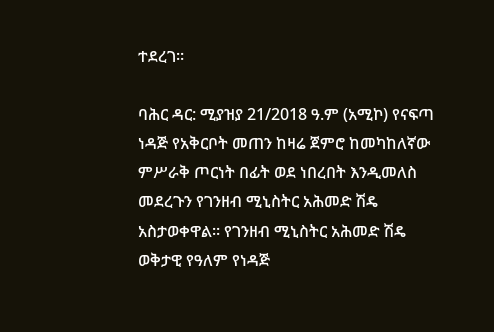ተደረገ።

ባሕር ዳር: ሚያዝያ 21/2018 ዓ.ም (አሚኮ) የናፍጣ ነዳጅ የአቅርቦት መጠን ከዛሬ ጀምሮ ከመካከለኛው ምሥራቅ ጦርነት በፊት ወደ ነበረበት እንዲመለስ መደረጉን የገንዘብ ሚኒስትር አሕመድ ሽዴ አስታወቀዋል። የገንዘብ ሚኒስትር አሕመድ ሽዴ ወቅታዊ የዓለም የነዳጅ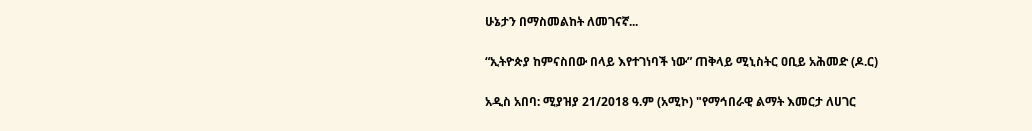ሁኔታን በማስመልከት ለመገናኛ...

“ኢትዮጵያ ከምናስበው በላይ እየተገነባች ነው” ጠቅላይ ሚኒስትር ዐቢይ አሕመድ (ዶ.ር)

አዲስ አበባ: ሚያዝያ 21/2018 ዓ.ም (አሚኮ) "የማኅበራዊ ልማት እመርታ ለሀገር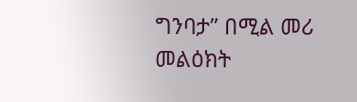ግንባታ’’ በሚል መሪ መልዕክት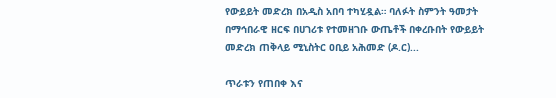የውይይት መድረክ በአዲስ አበባ ተካሂዷል። ባለፉት ስምንት ዓመታት በማኅበራዊ ዘርፍ በሀገሪቱ የተመዘገቡ ውጤቶች በቀረቡበት የውይይት መድረክ ጠቅላይ ሚኒስትር ዐቢይ አሕመድ (ዶ.ር)...

ጥራቱን የጠበቀ እና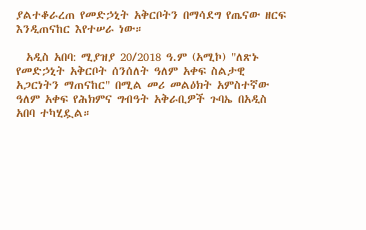ያልተቆራረጠ የመድኃኒት አቅርቦትን በማሳደግ የጤናው ዘርፍ እንዲጠናከር እየተሠራ ነው።

  አዲስ አበባ: ሚያዝያ 20/2018 ዓ.ም (አሚኮ) "ለጽኑ የመድኃኒት አቅርቦት ሰንሰለት ዓለም አቀፍ ስልታዊ አጋርነትን ማጠናከር" በሚል መሪ መልዕክት አምስተኛው ዓለም አቀፍ የሕክምና ግብዓት አቅራቢዎች ጉባኤ በአዲስ አበባ ተካሂዷል።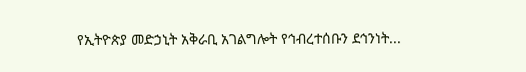የኢትዮጵያ መድኃኒት አቅራቢ አገልግሎት የኅብረተሰቡን ደኅንነት...